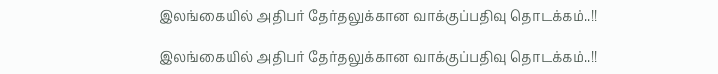இலங்கையில் அதிபர் தேர்தலுக்கான வாக்குப்பதிவு தொடக்கம்..!!

இலங்கையில் அதிபர் தேர்தலுக்கான வாக்குப்பதிவு தொடக்கம்..!!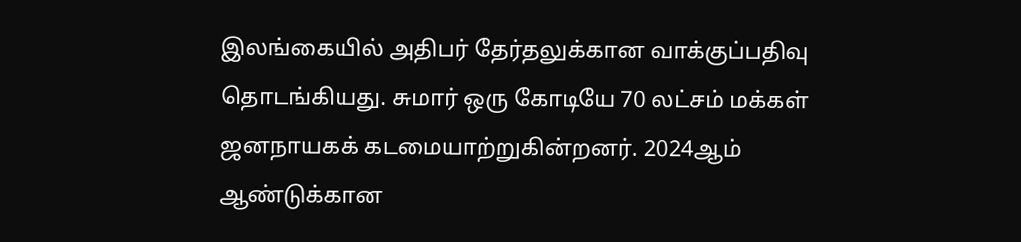இலங்கையில் அதிபர் தேர்தலுக்கான வாக்குப்பதிவு தொடங்கியது. சுமார் ஒரு கோடியே 70 லட்சம் மக்கள் ஜனநாயகக் கடமையாற்றுகின்றனர். 2024ஆம் ஆண்டுக்கான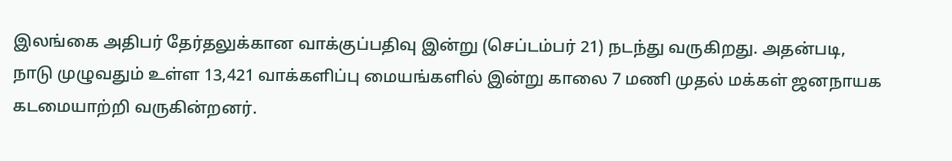இலங்கை அதிபர் தேர்தலுக்கான வாக்குப்பதிவு இன்று (செப்டம்பர் 21) நடந்து வருகிறது. அதன்படி, நாடு முழுவதும் உள்ள 13,421 வாக்களிப்பு மையங்களில் இன்று காலை 7 மணி முதல் மக்கள் ஜனநாயக கடமையாற்றி வருகின்றனர்.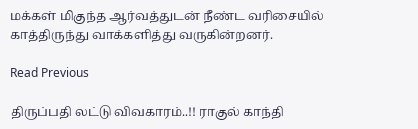மக்கள் மிகுந்த ஆர்வத்துடன் நீண்ட வரிசையில் காத்திருந்து வாக்களித்து வருகின்றனர்.

Read Previous

திருப்பதி லட்டு விவகாரம்..!! ராகுல் காந்தி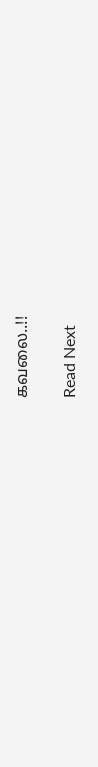கவலை..!!

Read Next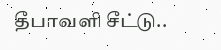தீபாவளி சீட்டு..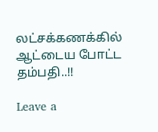லட்சக்கணக்கில் ஆட்டைய போட்ட தம்பதி..!!

Leave a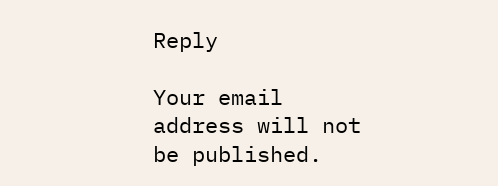Reply

Your email address will not be published.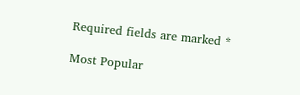Required fields are marked *

Most Popular